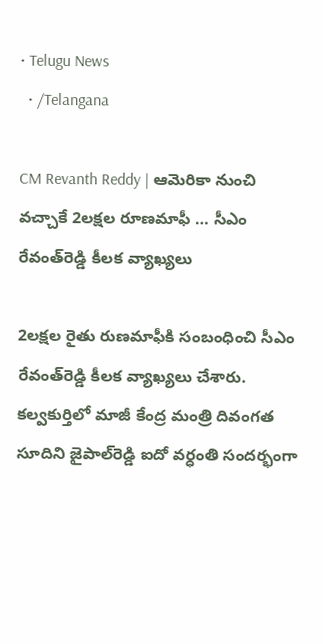• Telugu News
  • /Telangana

CM Revanth Reddy | ఆమెరికా నుంచి వచ్చాకే 2లక్షల రూణమాఫీ … సీఎం రేవంత్‌రెడ్డి కీలక వ్యాఖ్యలు

2లక్షల రైతు రుణమాఫీకి సంబంధించి సీఎం రేవంత్‌రెడ్డి కీలక వ్యాఖ్యలు చేశారు. కల్వకుర్తిలో మాజీ కేంద్ర మంత్రి దివంగత సూదిని జైపాల్‌రెడ్డి ఐదో వర్ధంతి సందర్భంగా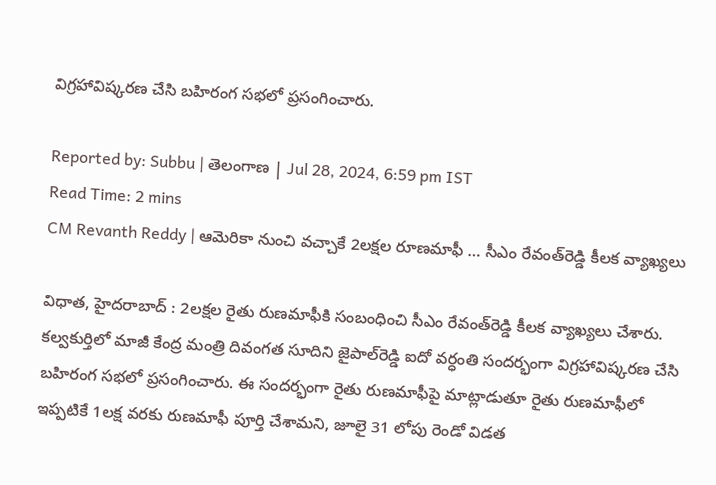విగ్రహావిష్కరణ చేసి బహిరంగ సభలో ప్రసంగించారు.

Reported by: Subbu | తెలంగాణ‌ | Jul 28, 2024, 6:59 pm IST
Read Time: 2 mins
CM Revanth Reddy | ఆమెరికా నుంచి వచ్చాకే 2లక్షల రూణమాఫీ … సీఎం రేవంత్‌రెడ్డి కీలక వ్యాఖ్యలు

విధాత, హైదరాబాద్ : 2లక్షల రైతు రుణమాఫీకి సంబంధించి సీఎం రేవంత్‌రెడ్డి కీలక వ్యాఖ్యలు చేశారు. కల్వకుర్తిలో మాజీ కేంద్ర మంత్రి దివంగత సూదిని జైపాల్‌రెడ్డి ఐదో వర్ధంతి సందర్భంగా విగ్రహావిష్కరణ చేసి బహిరంగ సభలో ప్రసంగించారు. ఈ సందర్భంగా రైతు రుణమాఫీపై మాట్లాడుతూ రైతు రుణమాఫీలో ఇప్పటికే 1లక్ష వరకు రుణమాఫీ పూర్తి చేశామని, జూలై 31 లోపు రెండో విడత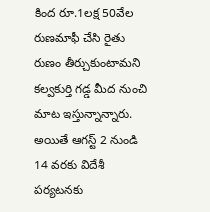కింద రూ.1లక్ష 50వేల రుణమాఫీ చేసి రైతు రుణం తీర్చుకుంటామని కల్వకుర్తి గడ్డ మీద నుంచి మాట ఇస్తున్నాన్నారు. అయితే ఆగస్ట్ 2 నుండి 14 వరకు విదేశీ పర్యటనకు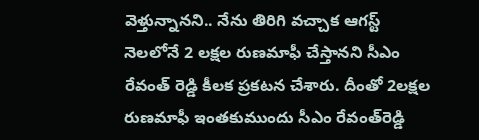వెళ్తున్నానని.. నేను తిరిగి వచ్చాక ఆగస్ట్ నెలలోనే 2 లక్షల రుణమాఫీ చేస్తానని సీఎం రేవంత్ రెడ్డి కీలక ప్రకటన చేశారు. దీంతో 2లక్షల రుణమాఫీ ఇంతకుముందు సీఎం రేవంత్‌రెడ్డి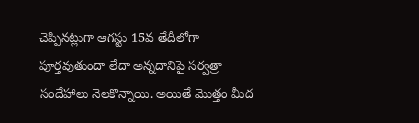చెప్పినట్లుగా ఆగస్టు 15వ తేదీలోగా పూర్తవుతుందా లేదా అన్నదానిపై సర్వత్రా సందేహాలు నెలకొన్నాయి. అయితే మొత్తం మీద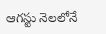ఆగస్టు నెలలోనే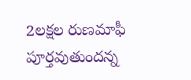2లక్షల రుణమాఫీ పూర్తవుతుందన్న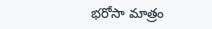భరోసా మాత్రం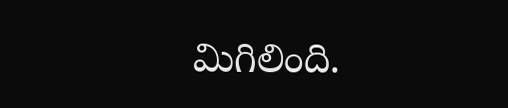మిగిలింది.